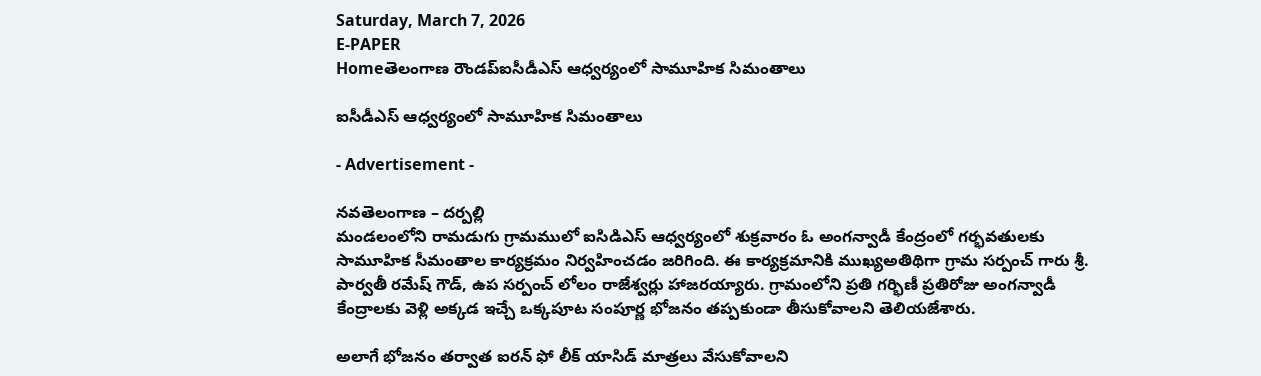Saturday, March 7, 2026
E-PAPER
Homeతెలంగాణ రౌండప్ఐసీడీఎస్ ఆధ్వర్యంలో సామూహిక సిమంతాలు

ఐసీడీఎస్ ఆధ్వర్యంలో సామూహిక సిమంతాలు

- Advertisement -

నవతెలంగాణ – దర్పల్లి
మండలంలోని రామడుగు గ్రామములో ఐసిడిఎస్ ఆధ్వర్యంలో శుక్రవారం ఓ అంగన్వాడీ కేంద్రంలో గర్భవతులకు సామూహిక సీమంతాల కార్యక్రమం నిర్వహించడం జరిగింది. ఈ కార్యక్రమానికి ముఖ్యఅతిథిగా గ్రామ సర్పంచ్ గారు శ్రీ. పార్వతీ రమేష్ గౌడ్, ఉప సర్పంచ్ లోలం రాజేశ్వర్లు హాజరయ్యారు. గ్రామంలోని ప్రతి గర్భిణీ ప్రతిరోజు అంగన్వాడీ కేంద్రాలకు వెళ్లి అక్కడ ఇచ్చే ఒక్కపూట సంపూర్ణ భోజనం తప్పకుండా తీసుకోవాలని తెలియజేశారు.

అలాగే భోజనం తర్వాత ఐరన్ ఫో లీక్ యాసిడ్ మాత్రలు వేసుకోవాలని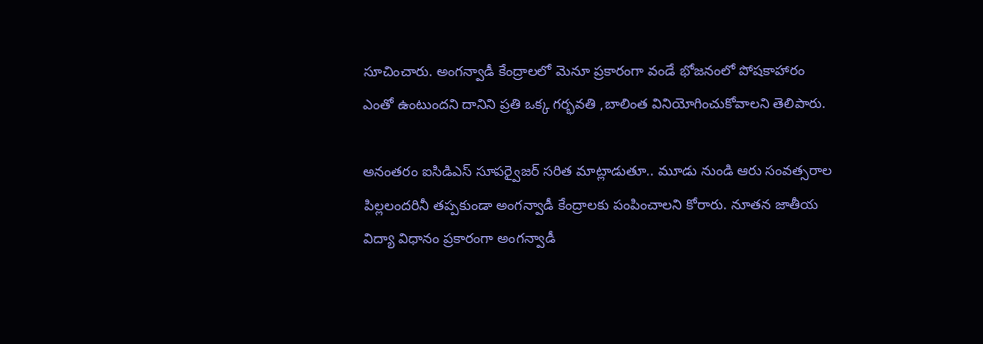సూచించారు. అంగన్వాడీ కేంద్రాలలో మెనూ ప్రకారంగా వండే భోజనంలో పోషకాహారం ఎంతో ఉంటుందని దానిని ప్రతి ఒక్క గర్భవతి ,బాలింత వినియోగించుకోవాలని తెలిపారు.

అనంతరం ఐసిడిఎస్ సూపర్వైజర్ సరిత మాట్లాడుతూ.. మూడు నుండి ఆరు సంవత్సరాల పిల్లలందరినీ తప్పకుండా అంగన్వాడీ కేంద్రాలకు పంపించాలని కోరారు. నూతన జాతీయ విద్యా విధానం ప్రకారంగా అంగన్వాడీ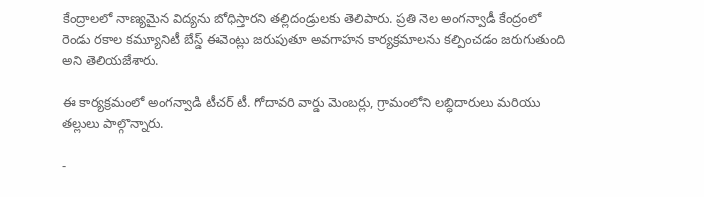కేంద్రాలలో నాణ్యమైన విద్యను బోధిస్తారని తల్లిదండ్రులకు తెలిపారు. ప్రతి నెల అంగన్వాడీ కేంద్రంలో రెండు రకాల కమ్యూనిటీ బేస్డ్ ఈవెంట్లు జరుపుతూ అవగాహన కార్యక్రమాలను కల్పించడం జరుగుతుంది అని తెలియజేశారు.

ఈ కార్యక్రమంలో అంగన్వాడి టీచర్ టీ. గోదావరి వార్డు మెంబర్లు, గ్రామంలోని లబ్ధిదారులు మరియు తల్లులు పాల్గొన్నారు.

-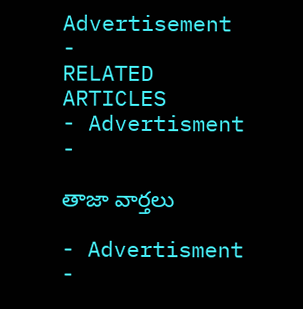Advertisement -
RELATED ARTICLES
- Advertisment -

తాజా వార్తలు

- Advertisment -